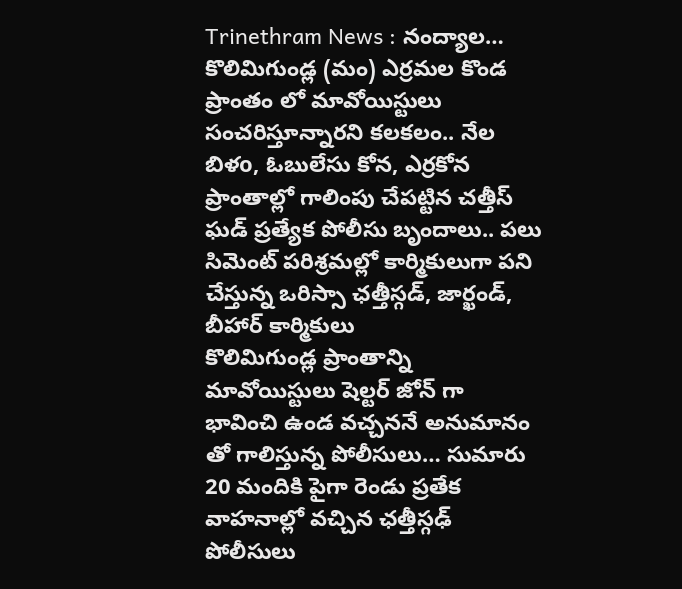Trinethram News : నంద్యాల… కొలిమిగుండ్ల (మం) ఎర్రమల కొండ ప్రాంతం లో మావోయిస్టులు సంచరిస్తూన్నారని కలకలం.. నేల బిళo, ఓబులేసు కోన, ఎర్రకోన ప్రాంతాల్లో గాలింపు చేపట్టిన చత్తీస్ ఘడ్ ప్రత్యేక పోలీసు బృందాలు.. పలు సిమెంట్ పరిశ్రమల్లో కార్మికులుగా పని చేస్తున్న ఒరిస్సా ఛత్తీస్గడ్, జార్ఖండ్, బీహార్ కార్మికులు
కొలిమిగుండ్ల ప్రాంతాన్ని మావోయిస్టులు షెల్టర్ జోన్ గా భావించి ఉండ వచ్చననే అనుమానం తో గాలిస్తున్న పోలీసులు… సుమారు 20 మందికి పైగా రెండు ప్రతేక వాహనాల్లో వచ్చిన ఛత్తీస్గఢ్ పోలీసులు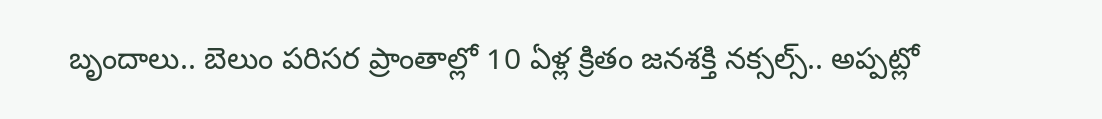బృందాలు.. బెలుం పరిసర ప్రాంతాల్లో 10 ఏళ్ల క్రితం జనశక్తి నక్సల్స్.. అప్పట్లో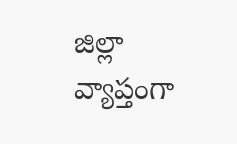జిల్లా వ్యాప్తంగా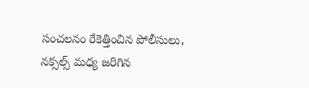సంచలనం రేకెత్తించిన పోలీసులు, నక్సల్స్ మధ్య జరిగిన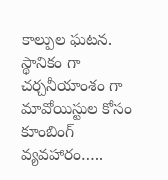కాల్పుల ఘటన.
స్థానికం గా చర్చనీయాంశం గా మావోయిస్టుల కోసం కూంబింగ్ వ్యవహారం…..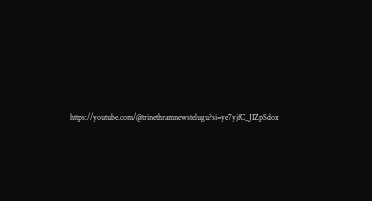https://youtube.com/@trinethramnewstelugu?si=ye7yjfC_JIZpSdox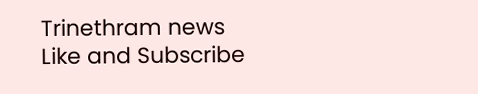Trinethram news
Like and Subscribe